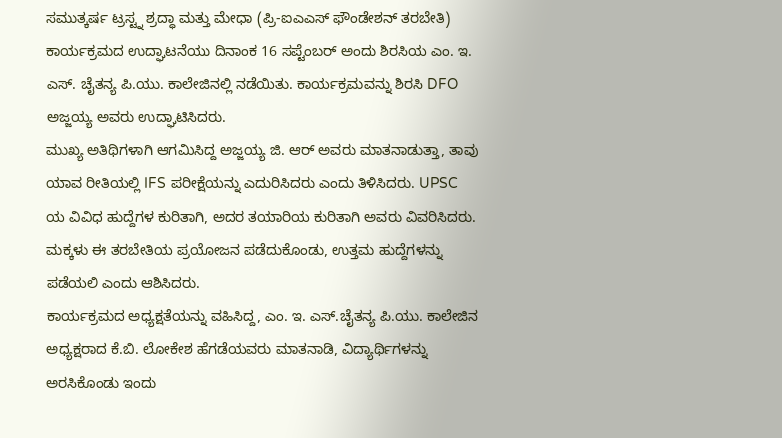ಸಮುತ್ಕರ್ಷ ಟ್ರಸ್ಟ್ನ ಶ್ರದ್ಧಾ ಮತ್ತು ಮೇಧಾ (ಪ್ರಿ-ಐಎಎಸ್ ಫೌಂಡೇಶನ್ ತರಬೇತಿ) ಕಾರ್ಯಕ್ರಮದ ಉದ್ಘಾಟನೆಯು ದಿನಾಂಕ 16 ಸಪ್ಟೆಂಬರ್ ಅಂದು ಶಿರಸಿಯ ಎಂ. ಇ. ಎಸ್. ಚೈತನ್ಯ ಪಿ.ಯು. ಕಾಲೇಜಿನಲ್ಲಿ ನಡೆಯಿತು. ಕಾರ್ಯಕ್ರಮವನ್ನು ಶಿರಸಿ DFO ಅಜ್ಜಯ್ಯ ಅವರು ಉದ್ಘಾಟಿಸಿದರು.
ಮುಖ್ಯ ಅತಿಥಿಗಳಾಗಿ ಆಗಮಿಸಿದ್ದ ಅಜ್ಜಯ್ಯ ಜಿ. ಆರ್ ಅವರು ಮಾತನಾಡುತ್ತಾ, ತಾವು ಯಾವ ರೀತಿಯಲ್ಲಿ IFS ಪರೀಕ್ಷೆಯನ್ನು ಎದುರಿಸಿದರು ಎಂದು ತಿಳಿಸಿದರು. UPSC ಯ ವಿವಿಧ ಹುದ್ದೆಗಳ ಕುರಿತಾಗಿ, ಅದರ ತಯಾರಿಯ ಕುರಿತಾಗಿ ಅವರು ವಿವರಿಸಿದರು. ಮಕ್ಕಳು ಈ ತರಬೇತಿಯ ಪ್ರಯೋಜನ ಪಡೆದುಕೊಂಡು, ಉತ್ತಮ ಹುದ್ದೆಗಳನ್ನು ಪಡೆಯಲಿ ಎಂದು ಆಶಿಸಿದರು.
ಕಾರ್ಯಕ್ರಮದ ಅಧ್ಯಕ್ಷತೆಯನ್ನು ವಹಿಸಿದ್ದ, ಎಂ. ಇ. ಎಸ್.ಚೈತನ್ಯ ಪಿ.ಯು. ಕಾಲೇಜಿನ ಅಧ್ಯಕ್ಷರಾದ ಕೆ.ಬಿ. ಲೋಕೇಶ ಹೆಗಡೆಯವರು ಮಾತನಾಡಿ, ವಿದ್ಯಾರ್ಥಿಗಳನ್ನು ಅರಸಿಕೊಂಡು ಇಂದು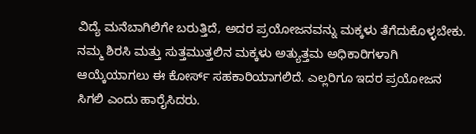ವಿದ್ಯೆ ಮನೆಬಾಗಿಲಿಗೇ ಬರುತ್ತಿದೆ, ಅದರ ಪ್ರಯೋಜನವನ್ನು ಮಕ್ಕಳು ತೆಗೆದುಕೊಳ್ಳಬೇಕು. ನಮ್ಮ ಶಿರಸಿ ಮತ್ತು ಸುತ್ತಮುತ್ತಲಿನ ಮಕ್ಕಳು ಅತ್ಯುತ್ತಮ ಅಧಿಕಾರಿಗಳಾಗಿ ಆಯ್ಕೆಯಾಗಲು ಈ ಕೋರ್ಸ್ ಸಹಕಾರಿಯಾಗಲಿದೆ. ಎಲ್ಲರಿಗೂ ಇದರ ಪ್ರಯೋಜನ ಸಿಗಲಿ ಎಂದು ಹಾರೈಸಿದರು.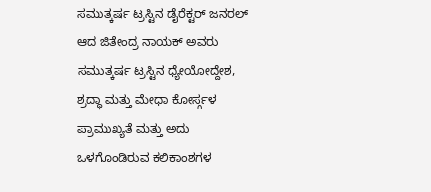ಸಮುತ್ಕರ್ಷ ಟ್ರಸ್ಟಿನ ಡೈರೆಕ್ಟರ್ ಜನರಲ್ ಆದ ಜಿತೇಂದ್ರ ನಾಯಕ್ ಅವರು ಸಮುತ್ಕರ್ಷ ಟ್ರಸ್ಟಿನ ಧ್ಯೇಯೋದ್ದೇಶ, ಶ್ರದ್ಧಾ ಮತ್ತು ಮೇಧಾ ಕೋರ್ಸ್ಗಳ ಪ್ರಾಮುಖ್ಯತೆ ಮತ್ತು ಅದು ಒಳಗೊಂಡಿರುವ ಕಲಿಕಾಂಶಗಳ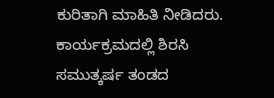ಕುರಿತಾಗಿ ಮಾಹಿತಿ ನೀಡಿದರು.
ಕಾರ್ಯಕ್ರಮದಲ್ಲಿ ಶಿರಸಿ ಸಮುತ್ಕರ್ಷ ತಂಡದ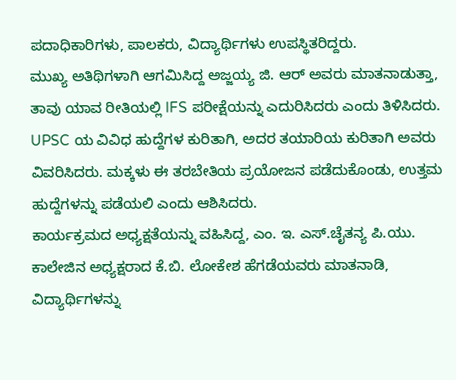ಪದಾಧಿಕಾರಿಗಳು, ಪಾಲಕರು, ವಿದ್ಯಾರ್ಥಿಗಳು ಉಪಸ್ಥಿತರಿದ್ದರು.
ಮುಖ್ಯ ಅತಿಥಿಗಳಾಗಿ ಆಗಮಿಸಿದ್ದ ಅಜ್ಜಯ್ಯ ಜಿ. ಆರ್ ಅವರು ಮಾತನಾಡುತ್ತಾ, ತಾವು ಯಾವ ರೀತಿಯಲ್ಲಿ IFS ಪರೀಕ್ಷೆಯನ್ನು ಎದುರಿಸಿದರು ಎಂದು ತಿಳಿಸಿದರು. UPSC ಯ ವಿವಿಧ ಹುದ್ದೆಗಳ ಕುರಿತಾಗಿ, ಅದರ ತಯಾರಿಯ ಕುರಿತಾಗಿ ಅವರು ವಿವರಿಸಿದರು. ಮಕ್ಕಳು ಈ ತರಬೇತಿಯ ಪ್ರಯೋಜನ ಪಡೆದುಕೊಂಡು, ಉತ್ತಮ ಹುದ್ದೆಗಳನ್ನು ಪಡೆಯಲಿ ಎಂದು ಆಶಿಸಿದರು.
ಕಾರ್ಯಕ್ರಮದ ಅಧ್ಯಕ್ಷತೆಯನ್ನು ವಹಿಸಿದ್ದ, ಎಂ. ಇ. ಎಸ್.ಚೈತನ್ಯ ಪಿ.ಯು. ಕಾಲೇಜಿನ ಅಧ್ಯಕ್ಷರಾದ ಕೆ.ಬಿ. ಲೋಕೇಶ ಹೆಗಡೆಯವರು ಮಾತನಾಡಿ, ವಿದ್ಯಾರ್ಥಿಗಳನ್ನು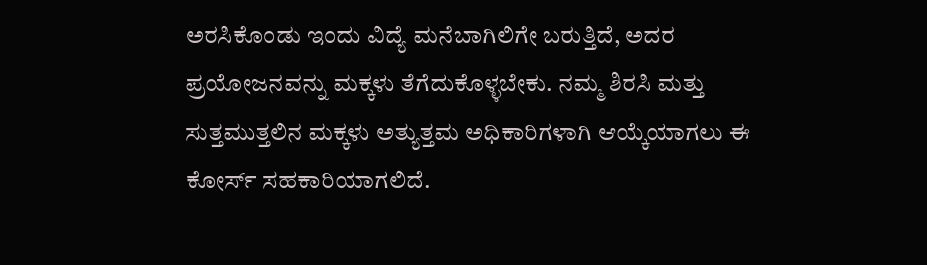ಅರಸಿಕೊಂಡು ಇಂದು ವಿದ್ಯೆ ಮನೆಬಾಗಿಲಿಗೇ ಬರುತ್ತಿದೆ, ಅದರ ಪ್ರಯೋಜನವನ್ನು ಮಕ್ಕಳು ತೆಗೆದುಕೊಳ್ಳಬೇಕು. ನಮ್ಮ ಶಿರಸಿ ಮತ್ತು ಸುತ್ತಮುತ್ತಲಿನ ಮಕ್ಕಳು ಅತ್ಯುತ್ತಮ ಅಧಿಕಾರಿಗಳಾಗಿ ಆಯ್ಕೆಯಾಗಲು ಈ ಕೋರ್ಸ್ ಸಹಕಾರಿಯಾಗಲಿದೆ.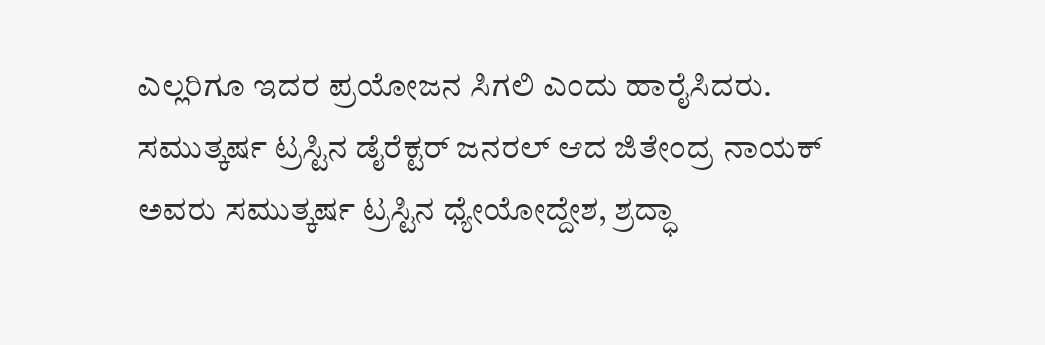ಎಲ್ಲರಿಗೂ ಇದರ ಪ್ರಯೋಜನ ಸಿಗಲಿ ಎಂದು ಹಾರೈಸಿದರು.
ಸಮುತ್ಕರ್ಷ ಟ್ರಸ್ಟಿನ ಡೈರೆಕ್ಟರ್ ಜನರಲ್ ಆದ ಜಿತೇಂದ್ರ ನಾಯಕ್ ಅವರು ಸಮುತ್ಕರ್ಷ ಟ್ರಸ್ಟಿನ ಧ್ಯೇಯೋದ್ದೇಶ, ಶ್ರದ್ಧಾ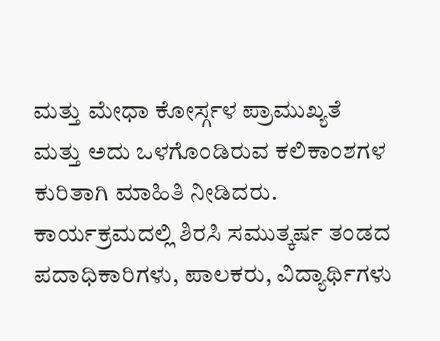ಮತ್ತು ಮೇಧಾ ಕೋರ್ಸ್ಗಳ ಪ್ರಾಮುಖ್ಯತೆ ಮತ್ತು ಅದು ಒಳಗೊಂಡಿರುವ ಕಲಿಕಾಂಶಗಳ ಕುರಿತಾಗಿ ಮಾಹಿತಿ ನೀಡಿದರು.
ಕಾರ್ಯಕ್ರಮದಲ್ಲಿ ಶಿರಸಿ ಸಮುತ್ಕರ್ಷ ತಂಡದ ಪದಾಧಿಕಾರಿಗಳು, ಪಾಲಕರು, ವಿದ್ಯಾರ್ಥಿಗಳು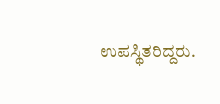ಉಪಸ್ಥಿತರಿದ್ದರು.